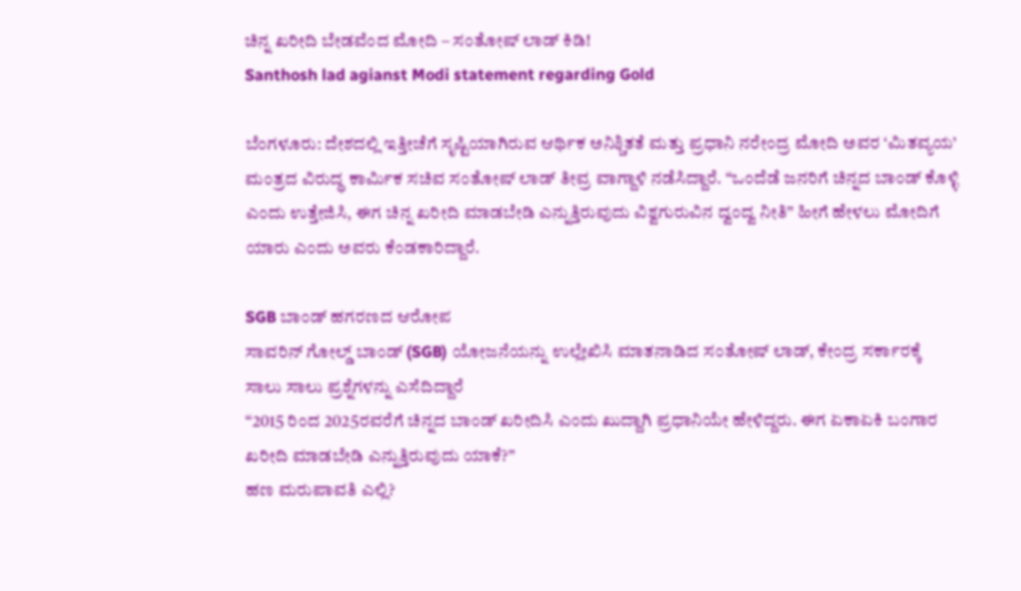ಚಿನ್ನ ಖರೀದಿ ಬೇಡವೆಂದ ಮೋದಿ – ಸಂತೋಷ್ ಲಾಡ್ ಕಿಡಿ!
Santhosh lad agianst Modi statement regarding Gold

ಬೆಂಗಳೂರು: ದೇಶದಲ್ಲಿ ಇತ್ತೀಚೆಗೆ ಸೃಷ್ಟಿಯಾಗಿರುವ ಆರ್ಥಿಕ ಅನಿಶ್ಚಿತತೆ ಮತ್ತು ಪ್ರಧಾನಿ ನರೇಂದ್ರ ಮೋದಿ ಅವರ ‘ಮಿತವ್ಯಯ’ ಮಂತ್ರದ ವಿರುದ್ಧ ಕಾರ್ಮಿಕ ಸಚಿವ ಸಂತೋಷ್ ಲಾಡ್ ತೀವ್ರ ವಾಗ್ದಾಳಿ ನಡೆಸಿದ್ದಾರೆ. “ಒಂದೆಡೆ ಜನರಿಗೆ ಚಿನ್ನದ ಬಾಂಡ್ ಕೊಳ್ಳಿ ಎಂದು ಉತ್ತೇಜಿಸಿ, ಈಗ ಚಿನ್ನ ಖರೀದಿ ಮಾಡಬೇಡಿ ಎನ್ನುತ್ತಿರುವುದು ವಿಶ್ವಗುರುವಿನ ದ್ವಂದ್ವ ನೀತಿ” ಹೀಗೆ ಹೇಳಲು ಮೋದಿಗೆ ಯಾರು ಎಂದು ಅವರು ಕೆಂಡಕಾರಿದ್ದಾರೆ.

SGB ಬಾಂಡ್ ಹಗರಣದ ಆರೋಪ
ಸಾವರಿನ್ ಗೋಲ್ಡ್ ಬಾಂಡ್ (SGB) ಯೋಜನೆಯನ್ನು ಉಲ್ಲೇಖಿಸಿ ಮಾತನಾಡಿದ ಸಂತೋಷ್ ಲಾಡ್, ಕೇಂದ್ರ ಸರ್ಕಾರಕ್ಕೆ ಸಾಲು ಸಾಲು ಪ್ರಶ್ನೆಗಳನ್ನು ಎಸೆದಿದ್ದಾರೆ
“2015 ರಿಂದ 2025ರವರೆಗೆ ಚಿನ್ನದ ಬಾಂಡ್ ಖರೀದಿಸಿ ಎಂದು ಖುದ್ದಾಗಿ ಪ್ರಧಾನಿಯೇ ಹೇಳಿದ್ದರು. ಈಗ ಏಕಾಏಕಿ ಬಂಗಾರ ಖರೀದಿ ಮಾಡಬೇಡಿ ಎನ್ನುತ್ತಿರುವುದು ಯಾಕೆ?”
ಹಣ ಮರುಪಾವತಿ ಎಲ್ಲಿ?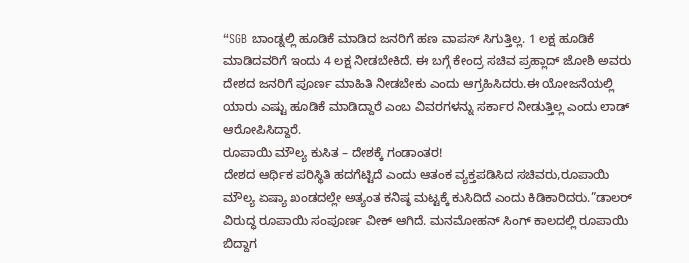“SGB ಬಾಂಡ್ನಲ್ಲಿ ಹೂಡಿಕೆ ಮಾಡಿದ ಜನರಿಗೆ ಹಣ ವಾಪಸ್ ಸಿಗುತ್ತಿಲ್ಲ. 1 ಲಕ್ಷ ಹೂಡಿಕೆ ಮಾಡಿದವರಿಗೆ ಇಂದು 4 ಲಕ್ಷ ನೀಡಬೇಕಿದೆ. ಈ ಬಗ್ಗೆ ಕೇಂದ್ರ ಸಚಿವ ಪ್ರಹ್ಲಾದ್ ಜೋಶಿ ಅವರು ದೇಶದ ಜನರಿಗೆ ಪೂರ್ಣ ಮಾಹಿತಿ ನೀಡಬೇಕು ಎಂದು ಆಗ್ರಹಿಸಿದರು.ಈ ಯೋಜನೆಯಲ್ಲಿ ಯಾರು ಎಷ್ಟು ಹೂಡಿಕೆ ಮಾಡಿದ್ದಾರೆ ಎಂಬ ವಿವರಗಳನ್ನು ಸರ್ಕಾರ ನೀಡುತ್ತಿಲ್ಲ ಎಂದು ಲಾಡ್ ಆರೋಪಿಸಿದ್ದಾರೆ.
ರೂಪಾಯಿ ಮೌಲ್ಯ ಕುಸಿತ – ದೇಶಕ್ಕೆ ಗಂಡಾಂತರ!
ದೇಶದ ಆರ್ಥಿಕ ಪರಿಸ್ಥಿತಿ ಹದಗೆಟ್ಟಿದೆ ಎಂದು ಆತಂಕ ವ್ಯಕ್ತಪಡಿಸಿದ ಸಚಿವರು,ರೂಪಾಯಿ ಮೌಲ್ಯ ಏಷ್ಯಾ ಖಂಡದಲ್ಲೇ ಅತ್ಯಂತ ಕನಿಷ್ಠ ಮಟ್ಟಕ್ಕೆ ಕುಸಿದಿದೆ ಎಂದು ಕಿಡಿಕಾರಿದರು.”ಡಾಲರ್ ವಿರುದ್ಧ ರೂಪಾಯಿ ಸಂಪೂರ್ಣ ವೀಕ್ ಆಗಿದೆ. ಮನಮೋಹನ್ ಸಿಂಗ್ ಕಾಲದಲ್ಲಿ ರೂಪಾಯಿ ಬಿದ್ದಾಗ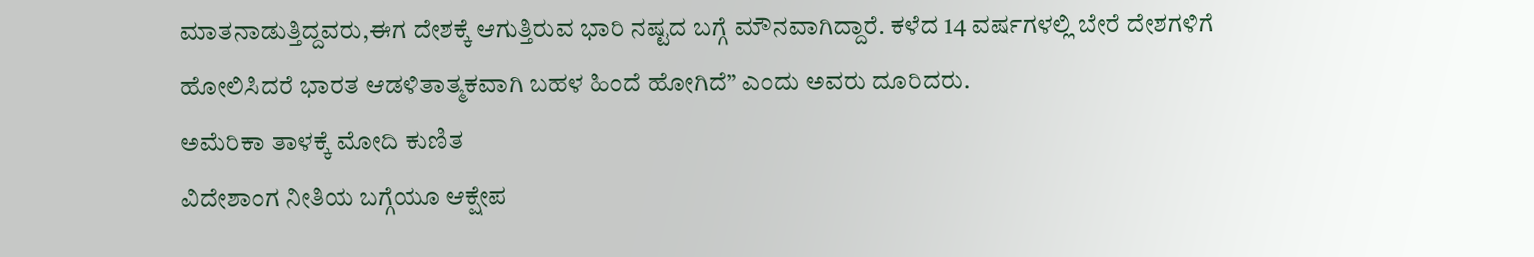ಮಾತನಾಡುತ್ತಿದ್ದವರು,ಈಗ ದೇಶಕ್ಕೆ ಆಗುತ್ತಿರುವ ಭಾರಿ ನಷ್ಟದ ಬಗ್ಗೆ ಮೌನವಾಗಿದ್ದಾರೆ. ಕಳೆದ 14 ವರ್ಷಗಳಲ್ಲಿ ಬೇರೆ ದೇಶಗಳಿಗೆ ಹೋಲಿಸಿದರೆ ಭಾರತ ಆಡಳಿತಾತ್ಮಕವಾಗಿ ಬಹಳ ಹಿಂದೆ ಹೋಗಿದೆ” ಎಂದು ಅವರು ದೂರಿದರು.
ಅಮೆರಿಕಾ ತಾಳಕ್ಕೆ ಮೋದಿ ಕುಣಿತ
ವಿದೇಶಾಂಗ ನೀತಿಯ ಬಗ್ಗೆಯೂ ಆಕ್ಷೇಪ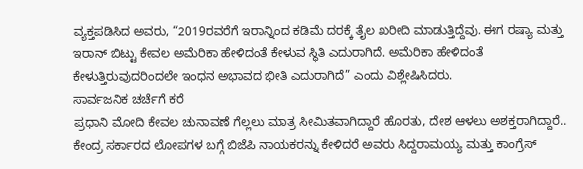ವ್ಯಕ್ತಪಡಿಸಿದ ಅವರು, “2019ರವರೆಗೆ ಇರಾನ್ನಿಂದ ಕಡಿಮೆ ದರಕ್ಕೆ ತೈಲ ಖರೀದಿ ಮಾಡುತ್ತಿದ್ದೆವು. ಈಗ ರಷ್ಯಾ ಮತ್ತು ಇರಾನ್ ಬಿಟ್ಟು ಕೇವಲ ಅಮೆರಿಕಾ ಹೇಳಿದಂತೆ ಕೇಳುವ ಸ್ಥಿತಿ ಎದುರಾಗಿದೆ. ಅಮೆರಿಕಾ ಹೇಳಿದಂತೆ ಕೇಳುತ್ತಿರುವುದರಿಂದಲೇ ಇಂಧನ ಅಭಾವದ ಭೀತಿ ಎದುರಾಗಿದೆ” ಎಂದು ವಿಶ್ಲೇಷಿಸಿದರು.
ಸಾರ್ವಜನಿಕ ಚರ್ಚೆಗೆ ಕರೆ
ಪ್ರಧಾನಿ ಮೋದಿ ಕೇವಲ ಚುನಾವಣೆ ಗೆಲ್ಲಲು ಮಾತ್ರ ಸೀಮಿತವಾಗಿದ್ದಾರೆ ಹೊರತು, ದೇಶ ಆಳಲು ಅಶಕ್ತರಾಗಿದ್ದಾರೆ.. ಕೇಂದ್ರ ಸರ್ಕಾರದ ಲೋಪಗಳ ಬಗ್ಗೆ ಬಿಜೆಪಿ ನಾಯಕರನ್ನು ಕೇಳಿದರೆ ಅವರು ಸಿದ್ದರಾಮಯ್ಯ ಮತ್ತು ಕಾಂಗ್ರೆಸ್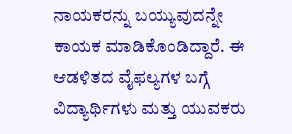ನಾಯಕರನ್ನು ಬಯ್ಯುವುದನ್ನೇ ಕಾಯಕ ಮಾಡಿಕೊಂಡಿದ್ದಾರೆ. ಈ ಆಡಳಿತದ ವೈಫಲ್ಯಗಳ ಬಗ್ಗೆ ವಿದ್ಯಾರ್ಥಿಗಳು ಮತ್ತು ಯುವಕರು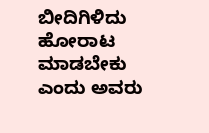ಬೀದಿಗಿಳಿದು ಹೋರಾಟ ಮಾಡಬೇಕು ಎಂದು ಅವರು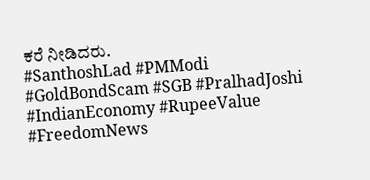ಕರೆ ನೀಡಿದರು.
#SanthoshLad #PMModi #GoldBondScam #SGB #PralhadJoshi #IndianEconomy #RupeeValue #FreedomNews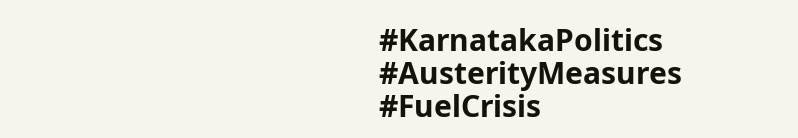#KarnatakaPolitics #AusterityMeasures #FuelCrisis